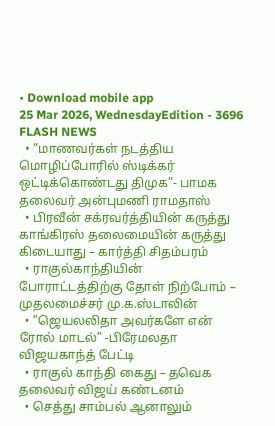• Download mobile app
25 Mar 2026, WednesdayEdition - 3696
FLASH NEWS
  • “மாணவர்கள் நடத்திய மொழிப்போரில் ஸ்டிக்கர் ஒட்டிக்கொண்டது திமுக”- பாமக தலைவர் அன்புமணி ராமதாஸ்
  • பிரவீன் சக்ரவர்த்தியின் கருத்து காங்கிரஸ் தலைமையின் கருத்து கிடையாது – கார்த்தி சிதம்பரம்
  • ராகுல்காந்தியின் போராட்டத்திற்கு தோள் நிற்போம் – முதலமைச்சர் மு.க.ஸ்டாலின்
  • “ஜெயலலிதா அவர்களே என் ரோல் மாடல்” -பிரேமலதா விஜயகாந்த் பேட்டி
  • ராகுல் காந்தி கைது – தவெக தலைவர் விஜய் கண்டனம்
  • செத்து சாம்பல் ஆனாலும்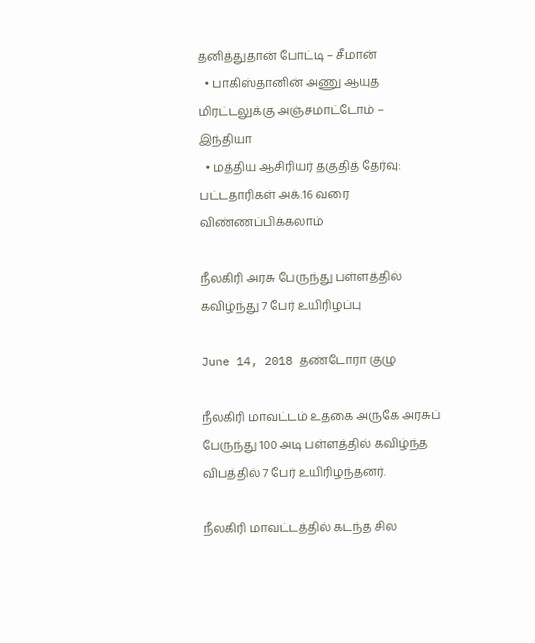தனித்துதான் போட்டி – சீமான்
  • பாகிஸ்தானின் அணு ஆயுத மிரட்டலுக்கு அஞ்சமாட்டோம் – இந்தியா
  • மத்திய ஆசிரியர் தகுதித் தேர்வு: பட்டதாரிகள் அக்.16 வரை விண்ணப்பிக்கலாம்

நீலகிரி அரசு பேருந்து பள்ளத்தில் கவிழ்ந்து 7 பேர் உயிரிழப்பு

June 14, 2018 தண்டோரா குழு

நீலகிரி மாவட்டம் உதகை அருகே அரசுப் பேருந்து 100 அடி பள்ளத்தில் கவிழ்ந்த விபத்தில் 7 பேர் உயிரிழந்தனர்.

நீலகிரி மாவட்டத்தில் கடந்த சில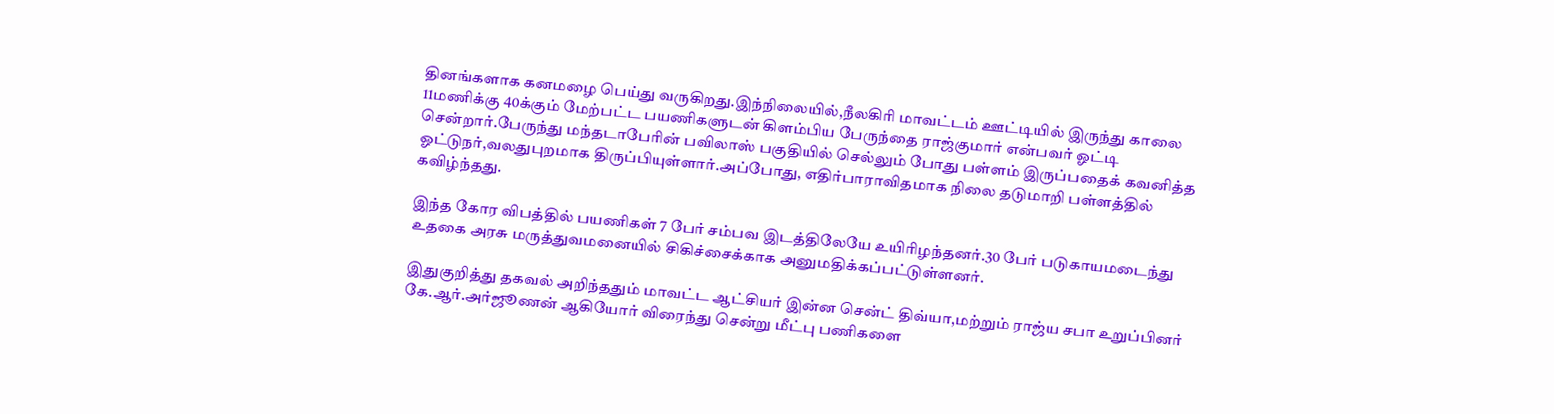தினங்களாக கனமழை பெய்து வருகிறது.இந்நிலையில்,நீலகிரி மாவட்டம் ஊட்டியில் இருந்து காலை 11மணிக்கு 40க்கும் மேற்பட்ட பயணிகளுடன் கிளம்பிய பேருந்தை ராஜ்குமார் என்பவர் ஓட்டி சென்றார்.பேருந்து மந்தடாபேரின் பவிலாஸ் பகுதியில் செல்லும் போது பள்ளம் இருப்பதைக் கவனித்த ஓட்டுநர்,வலதுபுறமாக திருப்பியுள்ளார்.அப்போது, எதிர்பாராவிதமாக நிலை தடுமாறி பள்ளத்தில் கவிழ்ந்தது.

இந்த கோர விபத்தில் பயணிகள் 7 பேர் சம்பவ இடத்திலேயே உயிரிழந்தனர்.30 பேர் படுகாயமடைந்து உதகை அரசு மருத்துவமனையில் சிகிச்சைக்காக அனுமதிக்கப்பட்டுள்ளனர்.

இதுகுறித்து தகவல் அறிந்ததும் மாவட்ட ஆட்சியர் இன்ன சென்ட் திவ்யா,மற்றும் ராஜ்ய சபா உறுப்பினர் கே.ஆர்.அர்ஜூணன் ஆகியோர் விரைந்து சென்று மீட்பு பணிகளை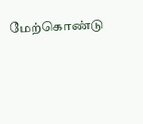மேற்கொண்டு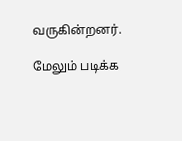வருகின்றனர்.

மேலும் படிக்க